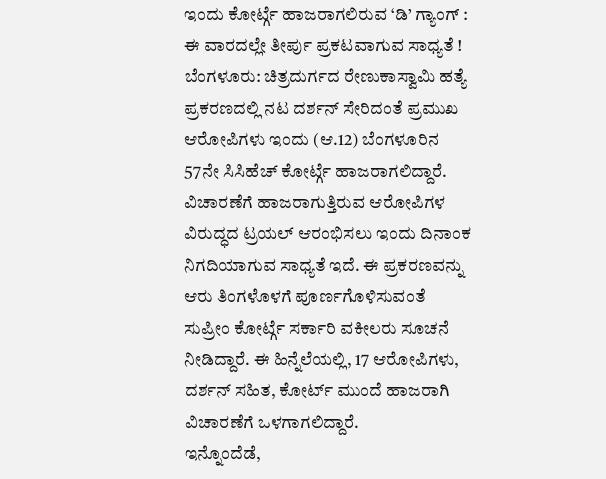ಇಂದು ಕೋರ್ಟ್ಗೆ ಹಾಜರಾಗಲಿರುವ ‘ಡಿ’ ಗ್ಯಾಂಗ್ : ಈ ವಾರದಲ್ಲೇ ತೀರ್ಪು ಪ್ರಕಟವಾಗುವ ಸಾಧ್ಯತೆ !
ಬೆಂಗಳೂರು: ಚಿತ್ರದುರ್ಗದ ರೇಣುಕಾಸ್ವಾಮಿ ಹತ್ಯೆ ಪ್ರಕರಣದಲ್ಲಿ ನಟ ದರ್ಶನ್ ಸೇರಿದಂತೆ ಪ್ರಮುಖ ಆರೋಪಿಗಳು ಇಂದು (ಆ.12) ಬೆಂಗಳೂರಿನ 57ನೇ ಸಿಸಿಹೆಚ್ ಕೋರ್ಟ್ಗೆ ಹಾಜರಾಗಲಿದ್ದಾರೆ.
ವಿಚಾರಣೆಗೆ ಹಾಜರಾಗುತ್ತಿರುವ ಆರೋಪಿಗಳ ವಿರುದ್ಧದ ಟ್ರಯಲ್ ಆರಂಭಿಸಲು ಇಂದು ದಿನಾಂಕ ನಿಗದಿಯಾಗುವ ಸಾಧ್ಯತೆ ಇದೆ. ಈ ಪ್ರಕರಣವನ್ನು ಆರು ತಿಂಗಳೊಳಗೆ ಪೂರ್ಣಗೊಳಿಸುವಂತೆ ಸುಪ್ರೀಂ ಕೋರ್ಟ್ಗೆ ಸರ್ಕಾರಿ ವಕೀಲರು ಸೂಚನೆ ನೀಡಿದ್ದಾರೆ. ಈ ಹಿನ್ನೆಲೆಯಲ್ಲಿ, 17 ಆರೋಪಿಗಳು, ದರ್ಶನ್ ಸಹಿತ, ಕೋರ್ಟ್ ಮುಂದೆ ಹಾಜರಾಗಿ ವಿಚಾರಣೆಗೆ ಒಳಗಾಗಲಿದ್ದಾರೆ.
ಇನ್ನೊಂದೆಡೆ,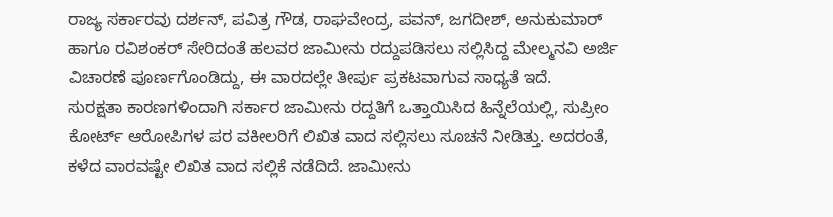ರಾಜ್ಯ ಸರ್ಕಾರವು ದರ್ಶನ್, ಪವಿತ್ರ ಗೌಡ, ರಾಘವೇಂದ್ರ, ಪವನ್, ಜಗದೀಶ್, ಅನುಕುಮಾರ್ ಹಾಗೂ ರವಿಶಂಕರ್ ಸೇರಿದಂತೆ ಹಲವರ ಜಾಮೀನು ರದ್ದುಪಡಿಸಲು ಸಲ್ಲಿಸಿದ್ದ ಮೇಲ್ಮನವಿ ಅರ್ಜಿ ವಿಚಾರಣೆ ಪೂರ್ಣಗೊಂಡಿದ್ದು, ಈ ವಾರದಲ್ಲೇ ತೀರ್ಪು ಪ್ರಕಟವಾಗುವ ಸಾಧ್ಯತೆ ಇದೆ.
ಸುರಕ್ಷತಾ ಕಾರಣಗಳಿಂದಾಗಿ ಸರ್ಕಾರ ಜಾಮೀನು ರದ್ದತಿಗೆ ಒತ್ತಾಯಿಸಿದ ಹಿನ್ನೆಲೆಯಲ್ಲಿ, ಸುಪ್ರೀಂ ಕೋರ್ಟ್ ಆರೋಪಿಗಳ ಪರ ವಕೀಲರಿಗೆ ಲಿಖಿತ ವಾದ ಸಲ್ಲಿಸಲು ಸೂಚನೆ ನೀಡಿತ್ತು. ಅದರಂತೆ, ಕಳೆದ ವಾರವಷ್ಟೇ ಲಿಖಿತ ವಾದ ಸಲ್ಲಿಕೆ ನಡೆದಿದೆ. ಜಾಮೀನು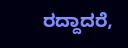ರದ್ದಾದರೆ,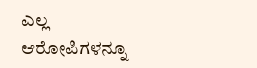ಎಲ್ಲ ಆರೋಪಿಗಳನ್ನೂ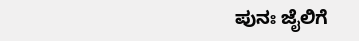ಪುನಃ ಜೈಲಿಗೆ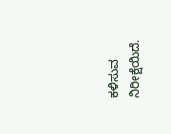ಕಳಿಸುವ ನಿರೀಕ್ಷೆಯಿದೆ.